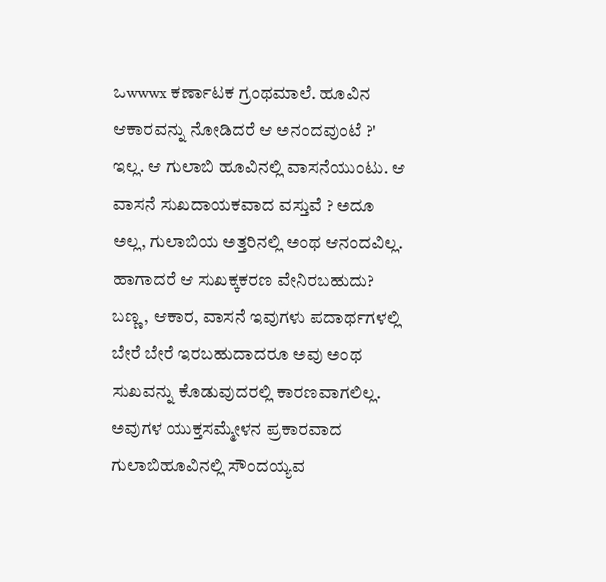ಒwwwx ಕರ್ಣಾಟಕ ಗ್ರಂಥಮಾಲೆ. ಹೂವಿನ ಆಕಾರವನ್ನು ನೋಡಿದರೆ ಆ ಅನಂದವುಂಟೆ ?' ಇಲ್ಲ. ಆ ಗುಲಾಬಿ ಹೂವಿನಲ್ಲಿ ವಾಸನೆಯುಂಟು. ಆ ವಾಸನೆ ಸುಖದಾಯಕವಾದ ವಸ್ತುವೆ ? ಅದೂ ಅಲ್ಲ, ಗುಲಾಬಿಯ ಅತ್ತರಿನಲ್ಲಿ ಅಂಥ ಆನಂದವಿಲ್ಲ. ಹಾಗಾದರೆ ಆ ಸುಖಕ್ಕಕರಣ ವೇನಿರಬಹುದು? ಬಣ್ಣ, ಆಕಾರ, ವಾಸನೆ ಇವುಗಳು ಪದಾರ್ಥಗಳಲ್ಲಿ ಬೇರೆ ಬೇರೆ ಇರಬಹುದಾದರೂ ಅವು ಅಂಥ ಸುಖವನ್ನು ಕೊಡುವುದರಲ್ಲಿ ಕಾರಣವಾಗಲಿಲ್ಲ. ಅವುಗಳ ಯುಕ್ತಸಮ್ಮೇಳನ ಪ್ರಕಾರವಾದ ಗುಲಾಬಿಹೂವಿನಲ್ಲಿ ಸೌಂದಯ್ಯವ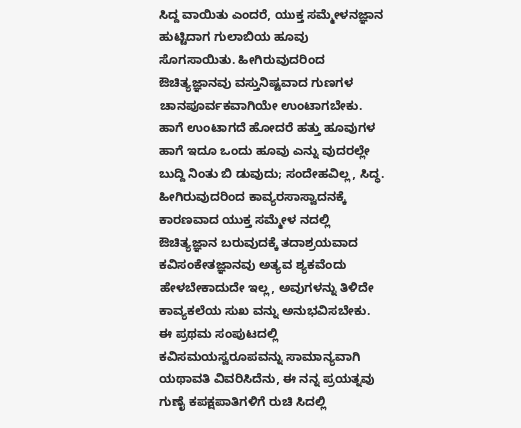ಸಿದ್ದ ವಾಯಿತು ಎಂದರೆ, ಯುಕ್ತ ಸಮ್ಮೇಳನಜ್ಞಾನ ಹುಟ್ಟಿದಾಗ ಗುಲಾಬಿಯ ಹೂವು ಸೊಗಸಾಯಿತು. ಹೀಗಿರುವುದರಿಂದ ಔಚಿತ್ಯಜ್ಞಾನವು ವಸ್ತುನಿಷ್ಟವಾದ ಗುಣಗಳ ಚಾನಪೂರ್ವಕವಾಗಿಯೇ ಉಂಟಾಗಬೇಕು. ಹಾಗೆ ಉಂಟಾಗದೆ ಹೋದರೆ ಹತ್ತು ಹೂವುಗಳ ಹಾಗೆ ಇದೂ ಒಂದು ಹೂವು ಎನ್ನು ವುದರಲ್ಲೇ ಬುದ್ದಿ ನಿಂತು ಬಿ ಡುವುದು; ಸಂದೇಹವಿಲ್ಲ, ಸಿದ್ಧ. ಹೀಗಿರುವುದರಿಂದ ಕಾವ್ಯರಸಾಸ್ವಾದನಕ್ಕೆ ಕಾರಣವಾದ ಯುಕ್ತ ಸಮ್ಮೇಳ ನದಲ್ಲಿ ಔಚಿತ್ಯಜ್ಞಾನ ಬರುವುದಕ್ಕೆ ತದಾಶ್ರಯವಾದ ಕವಿಸಂಕೇತಜ್ಞಾನವು ಅತ್ಯವ ಶ್ಯಕವೆಂದು ಹೇಳಬೇಕಾದುದೇ ಇಲ್ಲ, ಅವುಗಳನ್ನು ತಿಳಿದೇ ಕಾವ್ಯಕಲೆಯ ಸುಖ ವನ್ನು ಅನುಭವಿಸಬೇಕು. ಈ ಪ್ರಥಮ ಸಂಪುಟದಲ್ಲಿ ಕವಿಸಮಯಸ್ವರೂಪವನ್ನು ಸಾಮಾನ್ಯವಾಗಿ ಯಥಾವತಿ ವಿವರಿಸಿದೆನು, ಈ ನನ್ನ ಪ್ರಯತ್ನವು ಗುಣೈ ಕಪಕ್ಷಪಾತಿಗಳಿಗೆ ರುಚಿ ಸಿದಲ್ಲಿ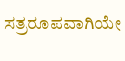ಸತ್ರರೂಪವಾಗಿಯೇ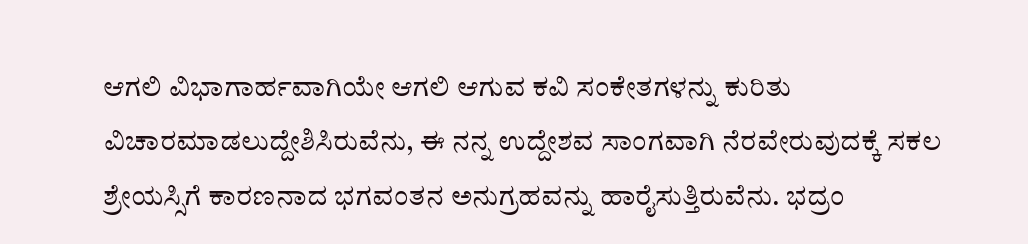ಆಗಲಿ ವಿಭಾಗಾರ್ಹವಾಗಿಯೇ ಆಗಲಿ ಆಗುವ ಕವಿ ಸಂಕೇತಗಳನ್ನು ಕುರಿತು ವಿಚಾರಮಾಡಲುದ್ದೇಶಿಸಿರುವೆನು, ಈ ನನ್ನ ಉದ್ದೇಶವ ಸಾಂಗವಾಗಿ ನೆರವೇರುವುದಕ್ಕೆ ಸಕಲ ಶ್ರೇಯಸ್ಸಿಗೆ ಕಾರಣನಾದ ಭಗವಂತನ ಅನುಗ್ರಹವನ್ನು ಹಾರೈಸುತ್ತಿರುವೆನು. ಭದ್ರಂ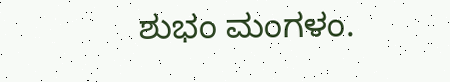ಶುಭಂ ಮಂಗಳಂ.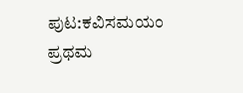ಪುಟ:ಕವಿಸಮಯಂ ಪ್ರಥಮ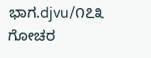ಭಾಗ.djvu/೧೭೩
ಗೋಚರ